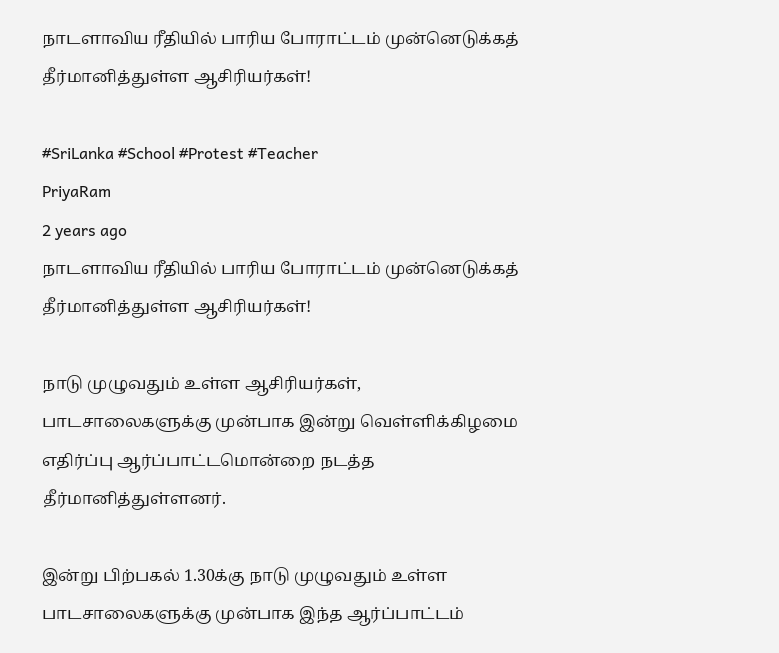நாடளாவிய ரீதியில் பாரிய போராட்டம் முன்னெடுக்கத் தீர்மானித்துள்ள ஆசிரியர்கள்!

#SriLanka #School #Protest #Teacher
PriyaRam
2 years ago
நாடளாவிய ரீதியில் பாரிய போராட்டம் முன்னெடுக்கத் தீர்மானித்துள்ள ஆசிரியர்கள்!

நாடு முழுவதும் உள்ள ஆசிரியர்கள், பாடசாலைகளுக்கு முன்பாக இன்று வெள்ளிக்கிழமை எதிர்ப்பு ஆர்ப்பாட்டமொன்றை நடத்த தீர்மானித்துள்ளனர்.

இன்று பிற்பகல் 1.30க்கு நாடு முழுவதும் உள்ள பாடசாலைகளுக்கு முன்பாக இந்த ஆர்ப்பாட்டம்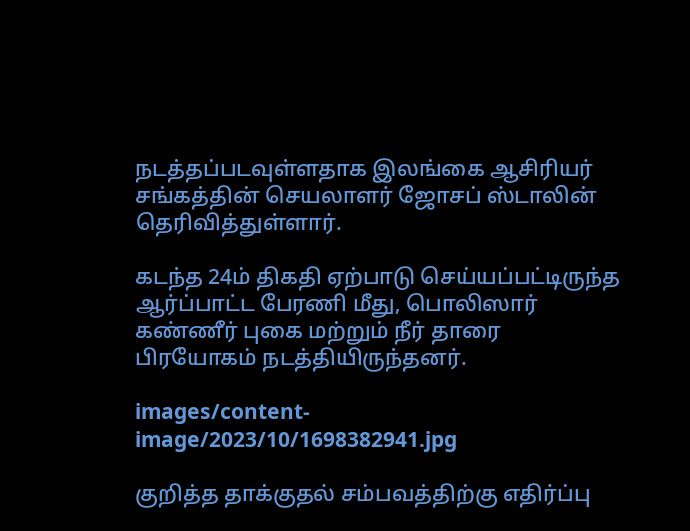நடத்தப்படவுள்ளதாக இலங்கை ஆசிரியர் சங்கத்தின் செயலாளர் ஜோசப் ஸ்டாலின் தெரிவித்துள்ளார்.

கடந்த 24ம் திகதி ஏற்பாடு செய்யப்பட்டிருந்த ஆர்ப்பாட்ட பேரணி மீது, பொலிஸார் கண்ணீர் புகை மற்றும் நீர் தாரை பிரயோகம் நடத்தியிருந்தனர்.

images/content-image/2023/10/1698382941.jpg

குறித்த தாக்குதல் சம்பவத்திற்கு எதிர்ப்பு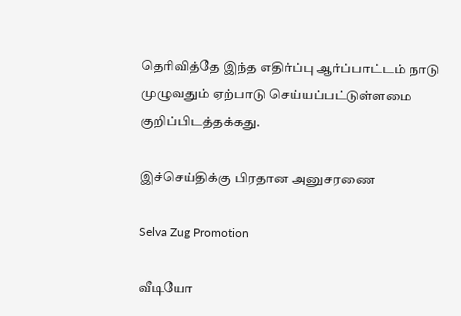தெரிவித்தே இந்த எதிர்ப்பு ஆர்ப்பாட்டம் நாடு முழுவதும் ஏற்பாடு செய்யப்பட்டுள்ளமை குறிப்பிடத்தக்கது.

இச்செய்திக்கு பிரதான அனுசரணை

Selva Zug Promotion

வீடியோ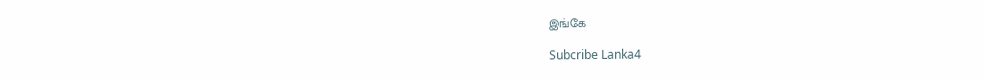இங்கே

Subcribe Lanka4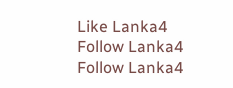Like Lanka4
Follow Lanka4
Follow Lanka4